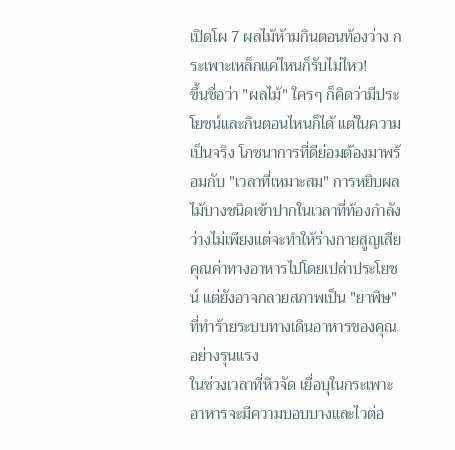เปิดโผ 7 ผลไม้ห้ามกินตอนท้องว่าง กระเพาะเหล็กแค่ไหนก็รับไม่ไหว!
ขึ้นชื่อว่า "ผลไม้" ใครๆ ก็คิดว่ามีประโยชน์และกินตอนไหนก็ได้ แต่ในความเป็นจริง โภชนาการที่ดีย่อมต้องมาพร้อมกับ "เวลาที่เหมาะสม" การหยิบผลไม้บางชนิดเข้าปากในเวลาที่ท้องกำลังว่างไม่เพียงแต่จะทำให้ร่างกายสูญเสียคุณค่าทางอาหารไปโดยเปล่าประโยชน์ แต่ยังอาจกลายสภาพเป็น "ยาพิษ" ที่ทำร้ายระบบทางเดินอาหารของคุณอย่างรุนแรง
ในช่วงเวลาที่หิวจัด เยื่อบุในกระเพาะอาหารจะมีความบอบบางและไวต่อ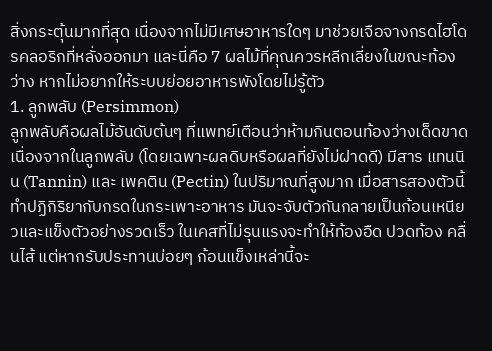สิ่งกระตุ้นมากที่สุด เนื่องจากไม่มีเศษอาหารใดๆ มาช่วยเจือจางกรดไฮโดรคลอริกที่หลั่งออกมา และนี่คือ 7 ผลไม้ที่คุณควรหลีกเลี่ยงในขณะท้องว่าง หากไม่อยากให้ระบบย่อยอาหารพังโดยไม่รู้ตัว
1. ลูกพลับ (Persimmon)
ลูกพลับคือผลไม้อันดับต้นๆ ที่แพทย์เตือนว่าห้ามกินตอนท้องว่างเด็ดขาด เนื่องจากในลูกพลับ (โดยเฉพาะผลดิบหรือผลที่ยังไม่ฝาดดี) มีสาร แทนนิน (Tannin) และ เพคติน (Pectin) ในปริมาณที่สูงมาก เมื่อสารสองตัวนี้ทำปฏิกิริยากับกรดในกระเพาะอาหาร มันจะจับตัวกันกลายเป็นก้อนเหนียวและแข็งตัวอย่างรวดเร็ว ในเคสที่ไม่รุนแรงจะทำให้ท้องอืด ปวดท้อง คลื่นไส้ แต่หากรับประทานบ่อยๆ ก้อนแข็งเหล่านี้จะ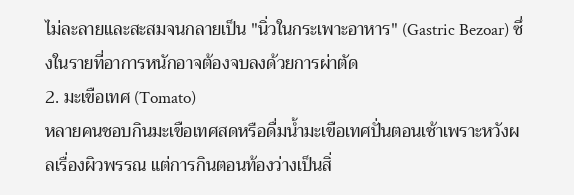ไม่ละลายและสะสมจนกลายเป็น "นิ่วในกระเพาะอาหาร" (Gastric Bezoar) ซึ่งในรายที่อาการหนักอาจต้องจบลงด้วยการผ่าตัด
2. มะเขือเทศ (Tomato)
หลายคนชอบกินมะเขือเทศสดหรือดื่มน้ำมะเขือเทศปั่นตอนเช้าเพราะหวังผลเรื่องผิวพรรณ แต่การกินตอนท้องว่างเป็นสิ่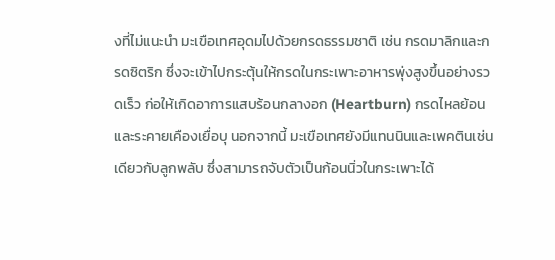งที่ไม่แนะนำ มะเขือเทศอุดมไปด้วยกรดธรรมชาติ เช่น กรดมาลิกและกรดซิตริก ซึ่งจะเข้าไปกระตุ้นให้กรดในกระเพาะอาหารพุ่งสูงขึ้นอย่างรวดเร็ว ก่อให้เกิดอาการแสบร้อนกลางอก (Heartburn) กรดไหลย้อน และระคายเคืองเยื่อบุ นอกจากนี้ มะเขือเทศยังมีแทนนินและเพคตินเช่นเดียวกับลูกพลับ ซึ่งสามารถจับตัวเป็นก้อนนิ่วในกระเพาะได้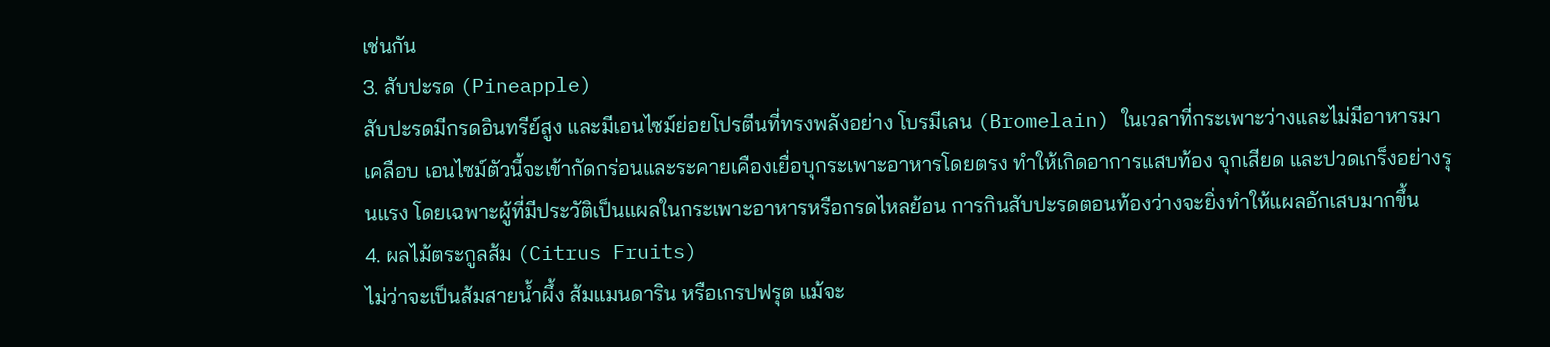เช่นกัน
3. สับปะรด (Pineapple)
สับปะรดมีกรดอินทรีย์สูง และมีเอนไซม์ย่อยโปรตีนที่ทรงพลังอย่าง โบรมีเลน (Bromelain) ในเวลาที่กระเพาะว่างและไม่มีอาหารมาเคลือบ เอนไซม์ตัวนี้จะเข้ากัดกร่อนและระคายเคืองเยื่อบุกระเพาะอาหารโดยตรง ทำให้เกิดอาการแสบท้อง จุกเสียด และปวดเกร็งอย่างรุนแรง โดยเฉพาะผู้ที่มีประวัติเป็นแผลในกระเพาะอาหารหรือกรดไหลย้อน การกินสับปะรดตอนท้องว่างจะยิ่งทำให้แผลอักเสบมากขึ้น
4. ผลไม้ตระกูลส้ม (Citrus Fruits)
ไม่ว่าจะเป็นส้มสายน้ำผึ้ง ส้มแมนดาริน หรือเกรปฟรุต แม้จะ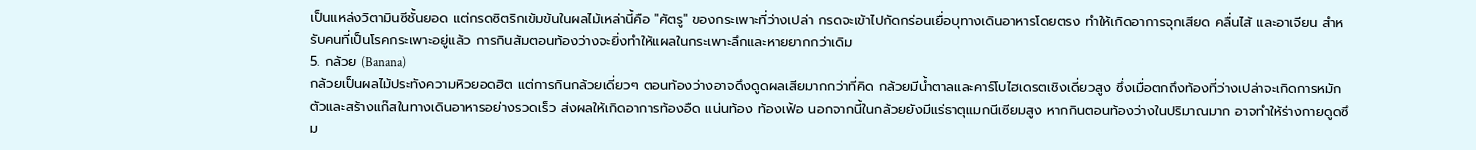เป็นแหล่งวิตามินซีชั้นยอด แต่กรดซิตริกเข้มข้นในผลไม้เหล่านี้คือ "ศัตรู" ของกระเพาะที่ว่างเปล่า กรดจะเข้าไปกัดกร่อนเยื่อบุทางเดินอาหารโดยตรง ทำให้เกิดอาการจุกเสียด คลื่นไส้ และอาเจียน สำหรับคนที่เป็นโรคกระเพาะอยู่แล้ว การกินส้มตอนท้องว่างจะยิ่งทำให้แผลในกระเพาะลึกและหายยากกว่าเดิม
5. กล้วย (Banana)
กล้วยเป็นผลไม้ประทังความหิวยอดฮิต แต่การกินกล้วยเดี่ยวๆ ตอนท้องว่างอาจดึงดูดผลเสียมากกว่าที่คิด กล้วยมีน้ำตาลและคาร์โบไฮเดรตเชิงเดี่ยวสูง ซึ่งเมื่อตกถึงท้องที่ว่างเปล่าจะเกิดการหมักตัวและสร้างแก๊สในทางเดินอาหารอย่างรวดเร็ว ส่งผลให้เกิดอาการท้องอืด แน่นท้อง ท้องเฟ้อ นอกจากนี้ในกล้วยยังมีแร่ธาตุแมกนีเซียมสูง หากกินตอนท้องว่างในปริมาณมาก อาจทำให้ร่างกายดูดซึม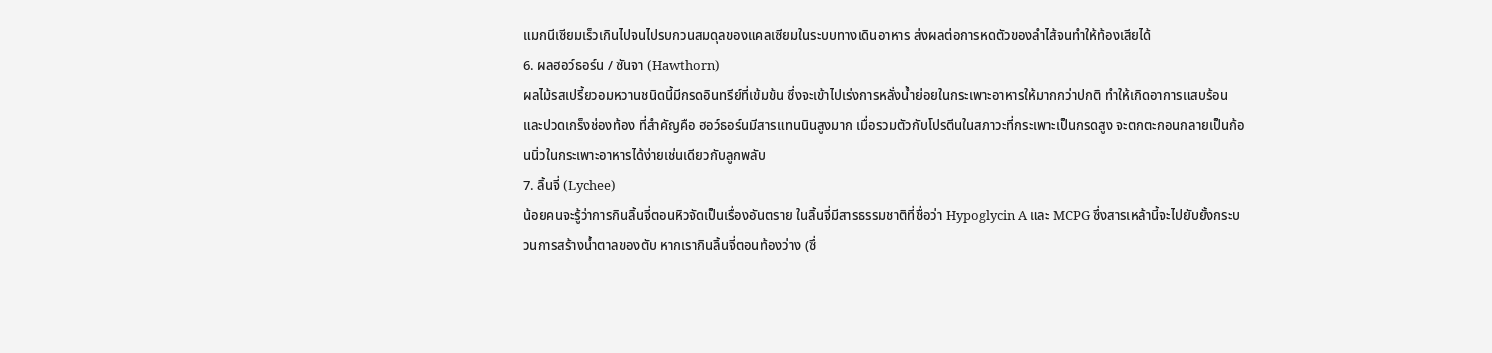แมกนีเซียมเร็วเกินไปจนไปรบกวนสมดุลของแคลเซียมในระบบทางเดินอาหาร ส่งผลต่อการหดตัวของลำไส้จนทำให้ท้องเสียได้
6. ผลฮอว์ธอร์น / ซันจา (Hawthorn)
ผลไม้รสเปรี้ยวอมหวานชนิดนี้มีกรดอินทรีย์ที่เข้มข้น ซึ่งจะเข้าไปเร่งการหลั่งน้ำย่อยในกระเพาะอาหารให้มากกว่าปกติ ทำให้เกิดอาการแสบร้อนและปวดเกร็งช่องท้อง ที่สำคัญคือ ฮอว์ธอร์นมีสารแทนนินสูงมาก เมื่อรวมตัวกับโปรตีนในสภาวะที่กระเพาะเป็นกรดสูง จะตกตะกอนกลายเป็นก้อนนิ่วในกระเพาะอาหารได้ง่ายเช่นเดียวกับลูกพลับ
7. ลิ้นจี่ (Lychee)
น้อยคนจะรู้ว่าการกินลิ้นจี่ตอนหิวจัดเป็นเรื่องอันตราย ในลิ้นจี่มีสารธรรมชาติที่ชื่อว่า Hypoglycin A และ MCPG ซึ่งสารเหล้านี้จะไปยับยั้งกระบวนการสร้างน้ำตาลของตับ หากเรากินลิ้นจี่ตอนท้องว่าง (ซึ่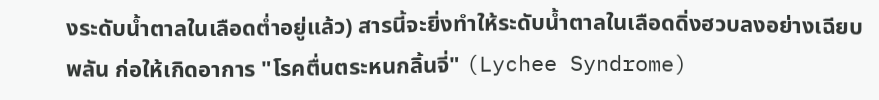งระดับน้ำตาลในเลือดต่ำอยู่แล้ว) สารนี้จะยิ่งทำให้ระดับน้ำตาลในเลือดดิ่งฮวบลงอย่างเฉียบพลัน ก่อให้เกิดอาการ "โรคตื่นตระหนกลิ้นจี่" (Lychee Syndrome)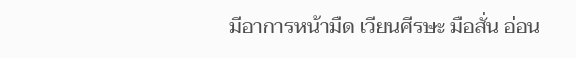มีอาการหน้ามืด เวียนศีรษะ มือสั่น อ่อน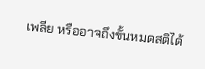เพลีย หรืออาจถึงขั้นหมดสติได้